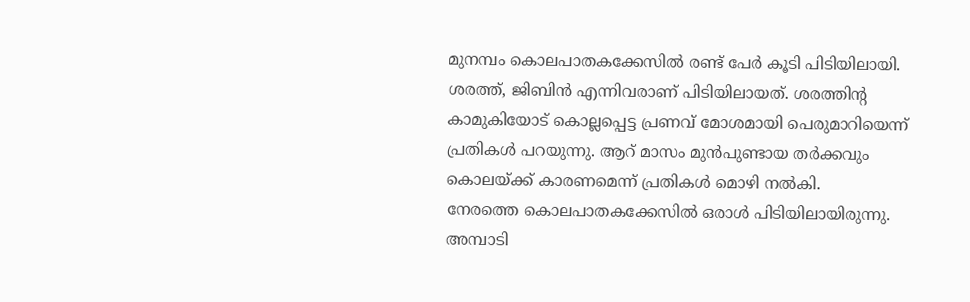മുനമ്പം കൊലപാതകക്കേസിൽ രണ്ട് പേർ കൂടി പിടിയിലായി. ശരത്ത്, ജിബിൻ എന്നിവരാണ് പിടിയിലായത്. ശരത്തിന്റ കാമുകിയോട് കൊല്ലപ്പെട്ട പ്രണവ് മോശമായി പെരുമാറിയെന്ന് പ്രതികൾ പറയുന്നു. ആറ് മാസം മുൻപുണ്ടായ തർക്കവും കൊലയ്ക്ക് കാരണമെന്ന് പ്രതികൾ മൊഴി നൽകി.
നേരത്തെ കൊലപാതകക്കേസിൽ ഒരാൾ പിടിയിലായിരുന്നു. അമ്പാടി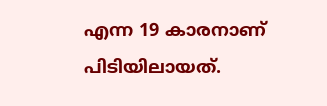എന്ന 19 കാരനാണ് പിടിയിലായത്.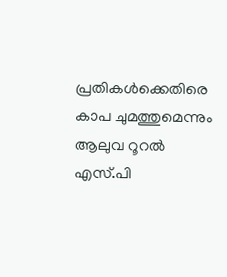പ്രതികൾക്കെതിരെ കാപ ചുമത്തുമെന്നും ആലുവ റൂറൽ എസ്.പി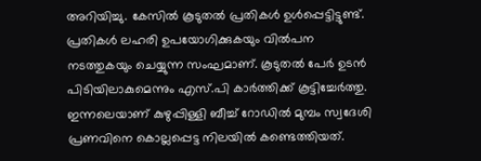അറിയിച്ചു. കേസിൽ കൂടുതൽ പ്രതികൾ ഉൾപ്പെട്ടിട്ടുണ്ട്. പ്രതികൾ ലഹരി ഉപയോഗിക്കുകയും വിൽപന നടത്തുകയും ചെയ്യുന്ന സംഘമാണ്. കൂടുതൽ പേർ ഉടൻ പിടിയിലാകുമെന്നും എസ്.പി കാർത്തിക്ക് കൂട്ടിച്ചേർത്തു.
ഇന്നലെയാണ് കുഴുപ്പിള്ളി ബീച്ച് റോഡിൽ മുമ്പം സ്വദേശി പ്രണവിനെ കൊല്ലപ്പെട്ട നിലയിൽ കണ്ടെത്തിയത്.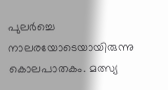പുലർച്ചെ നാലരയോടെയായിരുന്നു കൊലപാതകം. മത്സ്യ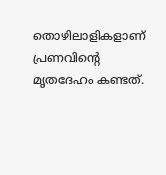തൊഴിലാളികളാണ് പ്രണവിന്റെ മൃതദേഹം കണ്ടത്.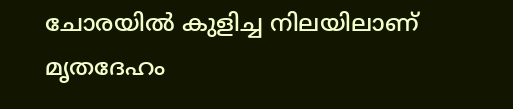ചോരയിൽ കുളിച്ച നിലയിലാണ് മൃതദേഹം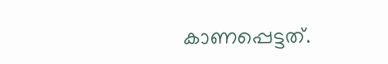കാണപ്പെട്ടത്.